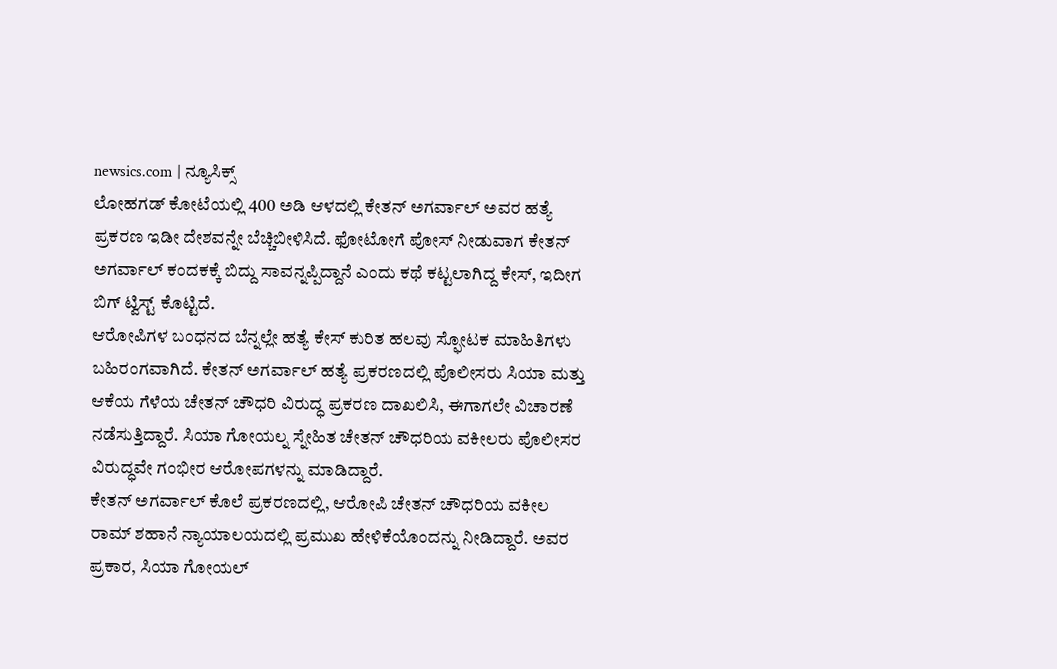newsics.com | ನ್ಯೂಸಿಕ್ಸ್
ಲೋಹಗಡ್ ಕೋಟೆಯಲ್ಲಿ 400 ಅಡಿ ಆಳದಲ್ಲಿ ಕೇತನ್ ಅಗರ್ವಾಲ್ ಅವರ ಹತ್ಯೆ ಪ್ರಕರಣ ಇಡೀ ದೇಶವನ್ನೇ ಬೆಚ್ಚಿಬೀಳಿಸಿದೆ. ಫೋಟೋಗೆ ಪೋಸ್ ನೀಡುವಾಗ ಕೇತನ್ ಅಗರ್ವಾಲ್ ಕಂದಕಕ್ಕೆ ಬಿದ್ದು ಸಾವನ್ನಪ್ಪಿದ್ದಾನೆ ಎಂದು ಕಥೆ ಕಟ್ಟಲಾಗಿದ್ದ ಕೇಸ್, ಇದೀಗ ಬಿಗ್ ಟ್ವಿಸ್ಟ್ ಕೊಟ್ಟಿದೆ.
ಆರೋಪಿಗಳ ಬಂಧನದ ಬೆನ್ನಲ್ಲೇ ಹತ್ಯೆ ಕೇಸ್ ಕುರಿತ ಹಲವು ಸ್ಫೋಟಕ ಮಾಹಿತಿಗಳು ಬಹಿರಂಗವಾಗಿದೆ. ಕೇತನ್ ಅಗರ್ವಾಲ್ ಹತ್ಯೆ ಪ್ರಕರಣದಲ್ಲಿ ಪೊಲೀಸರು ಸಿಯಾ ಮತ್ತು ಆಕೆಯ ಗೆಳೆಯ ಚೇತನ್ ಚೌಧರಿ ವಿರುದ್ಧ ಪ್ರಕರಣ ದಾಖಲಿಸಿ, ಈಗಾಗಲೇ ವಿಚಾರಣೆ ನಡೆಸುತ್ತಿದ್ದಾರೆ. ಸಿಯಾ ಗೋಯಲ್ನ ಸ್ನೇಹಿತ ಚೇತನ್ ಚೌಧರಿಯ ವಕೀಲರು ಪೊಲೀಸರ ವಿರುದ್ಧವೇ ಗಂಭೀರ ಆರೋಪಗಳನ್ನು ಮಾಡಿದ್ದಾರೆ.
ಕೇತನ್ ಅಗರ್ವಾಲ್ ಕೊಲೆ ಪ್ರಕರಣದಲ್ಲಿ, ಆರೋಪಿ ಚೇತನ್ ಚೌಧರಿಯ ವಕೀಲ ರಾಮ್ ಶಹಾನೆ ನ್ಯಾಯಾಲಯದಲ್ಲಿ ಪ್ರಮುಖ ಹೇಳಿಕೆಯೊಂದನ್ನು ನೀಡಿದ್ದಾರೆ. ಅವರ ಪ್ರಕಾರ, ಸಿಯಾ ಗೋಯಲ್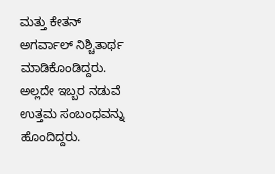ಮತ್ತು ಕೇತನ್ ಅಗರ್ವಾಲ್ ನಿಶ್ಚಿತಾರ್ಥ ಮಾಡಿಕೊಂಡಿದ್ದರು.
ಅಲ್ಲದೇ ಇಬ್ಬರ ನಡುವೆ ಉತ್ತಮ ಸಂಬಂಧವನ್ನು ಹೊಂದಿದ್ದರು.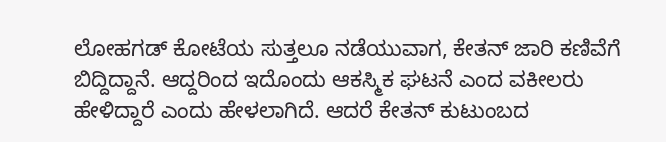ಲೋಹಗಡ್ ಕೋಟೆಯ ಸುತ್ತಲೂ ನಡೆಯುವಾಗ, ಕೇತನ್ ಜಾರಿ ಕಣಿವೆಗೆ ಬಿದ್ದಿದ್ದಾನೆ. ಆದ್ದರಿಂದ ಇದೊಂದು ಆಕಸ್ಮಿಕ ಘಟನೆ ಎಂದ ವಕೀಲರು ಹೇಳಿದ್ದಾರೆ ಎಂದು ಹೇಳಲಾಗಿದೆ. ಆದರೆ ಕೇತನ್ ಕುಟುಂಬದ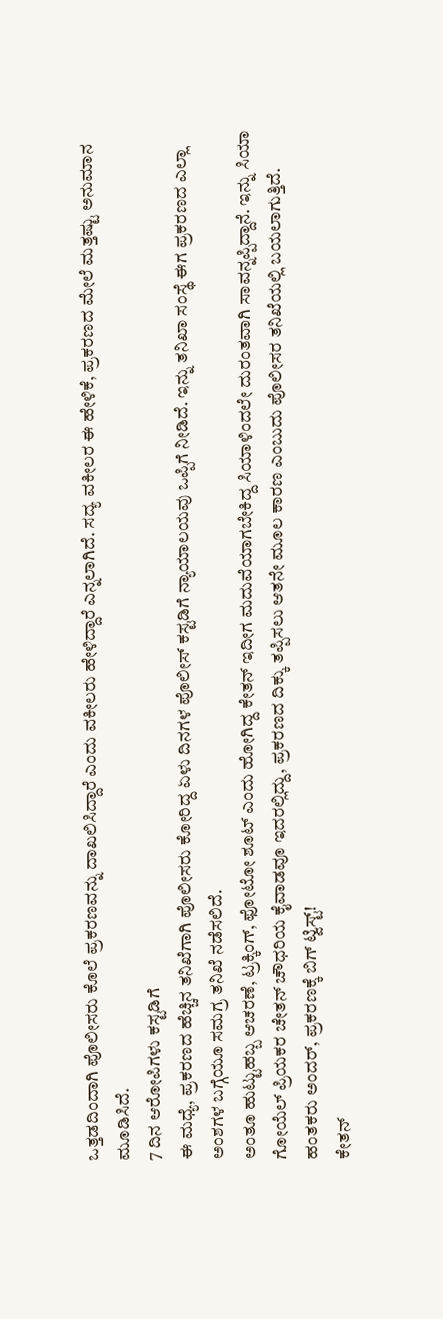ಒತ್ತಡದಿಂದಾಗಿ ಪೊಲೀಸರು ಕೊಲೆ ಪ್ರಕರಣವನ್ನು ದಾಖಲಿಸಿದ್ದಾರೆ ಎಂದು ವಕೀಲರು ಹೇಳಿದ್ದಾರೆ ಎನ್ನಲಾಗಿದೆ. ಸದ್ಯ ವಕೀಲರ ಈ ಹೇಳಿಕೆ, ಪ್ರಕರಣದ ಮೇಲೆ ಮತ್ತಷ್ಟು ಅನುಮಾನ ಮೂಡಿಸಿದೆ.
7 ದಿನ ಆರೋಪಿಗಳು ಕಸ್ಟಡಿಗೆ
ಈ ಮಧ್ಯೆ, ಪ್ರಕರಣದ ಹೆಚ್ಚಿನ ತನಿಖೆಗಾಗಿ ಪೊಲೀಸರು ಕೋರಿದ್ದ ಏಳು ದಿನಗಳ ಪೊಲೀಸ್ ಕಸ್ಟಡಿಗೆ ನ್ಯಾಯಾಲಯವು ಒಪ್ಪಿಗೆ ನೀಡಿದೆ. ಇನ್ನು ತನಿಖಾ ಸಂಸ್ಥೆ ಈಗ ಪ್ರಕರಣದ ಎಲ್ಲಾ ಅಂಶಗಳ ಬಗ್ಗೆಯೂ ಸಮಗ್ರ ತನಿಖೆ ನಡೆಸಲಿದೆ.
ಅಂತೂ ಹುಟ್ಟುಹಬ್ಬ ಆಚರಣೆ, ಟ್ರಕ್ಕಿಂಗ್, ಫೋಟೋ ಶೂಟ್ ಎಂದು ಹೋಗಿದ್ದ ಕೇತನ್ ಇದೀಗ ಮದುವೆಯಾಗಬೇಕಿದ್ದ ಸಿಯಾಳಿಂದಲೇ ದುರಂತವಾಗಿ ಸಾವನ್ನಪ್ಪಿದ್ದಾನೆ. ಇನ್ನು ಸಿಯಾ ಗೋಯೆಲ್ ಪ್ರಿಯಕರ ಚೇತನ್ ಚೌಧರಿಯ ಕೈವಾಡವೂ ಇದರಲ್ಲಿದ್ದು, ಪ್ರಕರಣದ ದಿಕ್ಕು ತಪ್ಪಿಸಲು ಆತನೇ ಮೂಲ ಕಾರಣ ಎಂಬುದು ಪೊಲೀಸರ ತನಿಖೆಯಲ್ಲಿ ಬಯಲಾಗುತ್ತಿದೆ.
ಹಂತಕರು ಅಂದರ್, ಪ್ರಕರಣಕ್ಕೆ ಬಿಗ್ ಟ್ವಿಸ್ಟ್!
ಕೇತನ್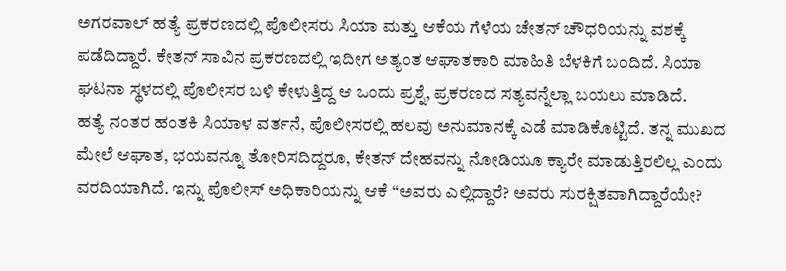ಅಗರವಾಲ್ ಹತ್ಯೆ ಪ್ರಕರಣದಲ್ಲಿ ಪೊಲೀಸರು ಸಿಯಾ ಮತ್ತು ಆಕೆಯ ಗೆಳೆಯ ಚೇತನ್ ಚೌಧರಿಯನ್ನು ವಶಕ್ಕೆ ಪಡೆದಿದ್ದಾರೆ. ಕೇತನ್ ಸಾವಿನ ಪ್ರಕರಣದಲ್ಲಿ ಇದೀಗ ಅತ್ಯಂತ ಆಘಾತಕಾರಿ ಮಾಹಿತಿ ಬೆಳಕಿಗೆ ಬಂದಿದೆ. ಸಿಯಾ ಘಟನಾ ಸ್ಥಳದಲ್ಲಿ ಪೊಲೀಸರ ಬಳಿ ಕೇಳುತ್ತಿದ್ದ ಆ ಒಂದು ಪ್ರಶ್ನೆ, ಪ್ರಕರಣದ ಸತ್ಯವನ್ನೆಲ್ಲಾ ಬಯಲು ಮಾಡಿದೆ.
ಹತ್ಯೆ ನಂತರ ಹಂತಕಿ ಸಿಯಾಳ ವರ್ತನೆ, ಪೊಲೀಸರಲ್ಲಿ ಹಲವು ಅನುಮಾನಕ್ಕೆ ಎಡೆ ಮಾಡಿಕೊಟ್ಟಿದೆ. ತನ್ನ ಮುಖದ ಮೇಲೆ ಆಘಾತ, ಭಯವನ್ನೂ ತೋರಿಸದಿದ್ದರೂ, ಕೇತನ್ ದೇಹವನ್ನು ನೋಡಿಯೂ ಕ್ಯಾರೇ ಮಾಡುತ್ತಿರಲಿಲ್ಲ ಎಂದು ವರದಿಯಾಗಿದೆ. ಇನ್ನು ಪೊಲೀಸ್ ಅಧಿಕಾರಿಯನ್ನು ಆಕೆ “ಅವರು ಎಲ್ಲಿದ್ದಾರೆ? ಅವರು ಸುರಕ್ಷಿತವಾಗಿದ್ದಾರೆಯೇ?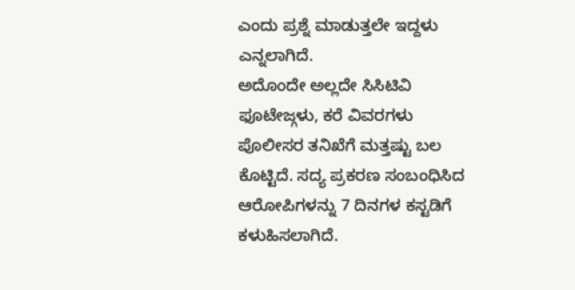ಎಂದು ಪ್ರಶ್ನೆ ಮಾಡುತ್ತಲೇ ಇದ್ದಳು ಎನ್ನಲಾಗಿದೆ.
ಅದೊಂದೇ ಅಲ್ಲದೇ ಸಿಸಿಟಿವಿ ಫೂಟೇಜ್ಗಳು, ಕರೆ ವಿವರಗಳು ಪೊಲೀಸರ ತನಿಖೆಗೆ ಮತ್ತಷ್ಟು ಬಲ ಕೊಟ್ಟಿದೆ. ಸದ್ಯ ಪ್ರಕರಣ ಸಂಬಂಧಿಸಿದ ಆರೋಪಿಗಳನ್ನು 7 ದಿನಗಳ ಕಸ್ಟಡಿಗೆ ಕಳುಹಿಸಲಾಗಿದೆ.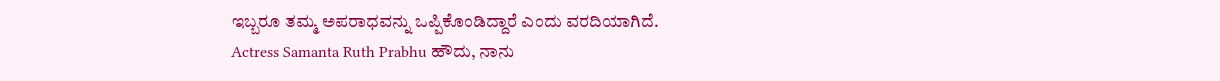ಇಬ್ಬರೂ ತಮ್ಮ ಅಪರಾಧವನ್ನು ಒಪ್ಪಿಕೊಂಡಿದ್ದಾರೆ ಎಂದು ವರದಿಯಾಗಿದೆ.
Actress Samanta Ruth Prabhu ಹೌದು, ನಾನು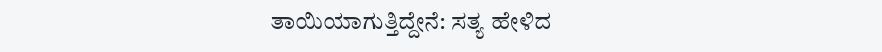ತಾಯಿಯಾಗುತ್ತಿದ್ದೇನೆ: ಸತ್ಯ ಹೇಳಿದ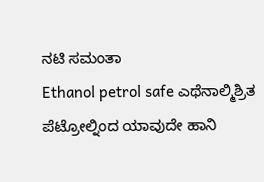ನಟಿ ಸಮಂತಾ
Ethanol petrol safe ಎಥೆನಾಲ್ಮಿಶ್ರಿತ ಪೆಟ್ರೋಲ್ನಿಂದ ಯಾವುದೇ ಹಾನಿ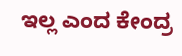ಇಲ್ಲ ಎಂದ ಕೇಂದ್ರ